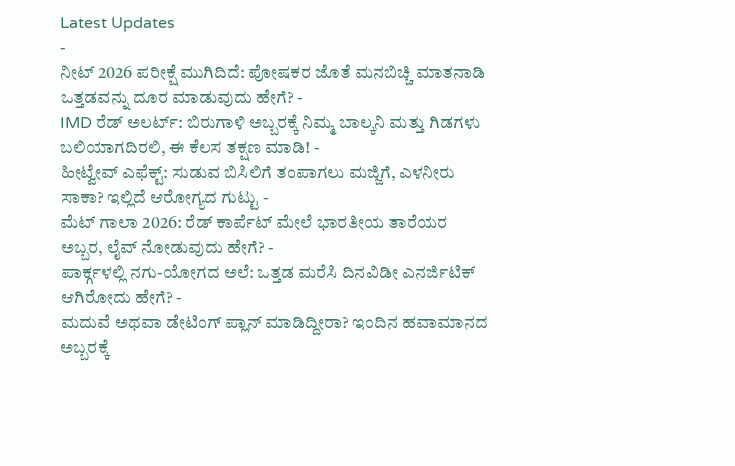Latest Updates
-
ನೀಟ್ 2026 ಪರೀಕ್ಷೆ ಮುಗಿದಿದೆ: ಪೋಷಕರ ಜೊತೆ ಮನಬಿಚ್ಚಿ ಮಾತನಾಡಿ ಒತ್ತಡವನ್ನು ದೂರ ಮಾಡುವುದು ಹೇಗೆ? -
IMD ರೆಡ್ ಅಲರ್ಟ್: ಬಿರುಗಾಳಿ ಅಬ್ಬರಕ್ಕೆ ನಿಮ್ಮ ಬಾಲ್ಕನಿ ಮತ್ತು ಗಿಡಗಳು ಬಲಿಯಾಗದಿರಲಿ, ಈ ಕೆಲಸ ತಕ್ಷಣ ಮಾಡಿ! -
ಹೀಟ್ವೇವ್ ಎಫೆಕ್ಟ್: ಸುಡುವ ಬಿಸಿಲಿಗೆ ತಂಪಾಗಲು ಮಜ್ಜಿಗೆ, ಎಳನೀರು ಸಾಕಾ? ಇಲ್ಲಿದೆ ಆರೋಗ್ಯದ ಗುಟ್ಟು -
ಮೆಟ್ ಗಾಲಾ 2026: ರೆಡ್ ಕಾರ್ಪೆಟ್ ಮೇಲೆ ಭಾರತೀಯ ತಾರೆಯರ ಅಬ್ಬರ, ಲೈವ್ ನೋಡುವುದು ಹೇಗೆ? -
ಪಾರ್ಕ್ಗಳಲ್ಲಿ ನಗು-ಯೋಗದ ಅಲೆ: ಒತ್ತಡ ಮರೆಸಿ ದಿನವಿಡೀ ಎನರ್ಜಿಟಿಕ್ ಆಗಿರೋದು ಹೇಗೆ? -
ಮದುವೆ ಅಥವಾ ಡೇಟಿಂಗ್ ಪ್ಲಾನ್ ಮಾಡಿದ್ದೀರಾ? ಇಂದಿನ ಹವಾಮಾನದ ಅಬ್ಬರಕ್ಕೆ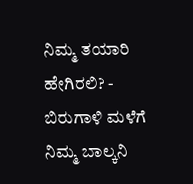ನಿಮ್ಮ ತಯಾರಿ ಹೇಗಿರಲಿ? -
ಬಿರುಗಾಳಿ ಮಳೆಗೆ ನಿಮ್ಮ ಬಾಲ್ಕನಿ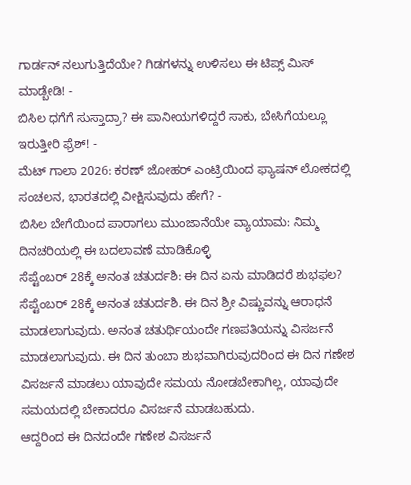ಗಾರ್ಡನ್ ನಲುಗುತ್ತಿದೆಯೇ? ಗಿಡಗಳನ್ನು ಉಳಿಸಲು ಈ ಟಿಪ್ಸ್ ಮಿಸ್ ಮಾಡ್ಬೇಡಿ! -
ಬಿಸಿಲ ಧಗೆಗೆ ಸುಸ್ತಾದ್ರಾ? ಈ ಪಾನೀಯಗಳಿದ್ದರೆ ಸಾಕು, ಬೇಸಿಗೆಯಲ್ಲೂ ಇರುತ್ತೀರಿ ಫ್ರೆಶ್! -
ಮೆಟ್ ಗಾಲಾ 2026: ಕರಣ್ ಜೋಹರ್ ಎಂಟ್ರಿಯಿಂದ ಫ್ಯಾಷನ್ ಲೋಕದಲ್ಲಿ ಸಂಚಲನ, ಭಾರತದಲ್ಲಿ ವೀಕ್ಷಿಸುವುದು ಹೇಗೆ? -
ಬಿಸಿಲ ಬೇಗೆಯಿಂದ ಪಾರಾಗಲು ಮುಂಜಾನೆಯೇ ವ್ಯಾಯಾಮ: ನಿಮ್ಮ ದಿನಚರಿಯಲ್ಲಿ ಈ ಬದಲಾವಣೆ ಮಾಡಿಕೊಳ್ಳಿ
ಸೆಪ್ಟೆಂಬರ್ 28ಕ್ಕೆ ಅನಂತ ಚತುರ್ದಶಿ: ಈ ದಿನ ಏನು ಮಾಡಿದರೆ ಶುಭಫಲ?
ಸೆಪ್ಟೆಂಬರ್ 28ಕ್ಕೆ ಅನಂತ ಚತುರ್ದಶಿ. ಈ ದಿನ ಶ್ರೀ ವಿಷ್ಣುವನ್ನು ಆರಾಧನೆ ಮಾಡಲಾಗುವುದು. ಅನಂತ ಚತುರ್ಥಿಯಂದೇ ಗಣಪತಿಯನ್ನು ವಿಸರ್ಜನೆ ಮಾಡಲಾಗುವುದು. ಈ ದಿನ ತುಂಬಾ ಶುಭವಾಗಿರುವುದರಿಂದ ಈ ದಿನ ಗಣೇಶ ವಿಸರ್ಜನೆ ಮಾಡಲು ಯಾವುದೇ ಸಮಯ ನೋಡಬೇಕಾಗಿಲ್ಲ, ಯಾವುದೇ ಸಮಯದಲ್ಲಿ ಬೇಕಾದರೂ ವಿಸರ್ಜನೆ ಮಾಡಬಹುದು.
ಆದ್ದರಿಂದ ಈ ದಿನದಂದೇ ಗಣೇಶ ವಿಸರ್ಜನೆ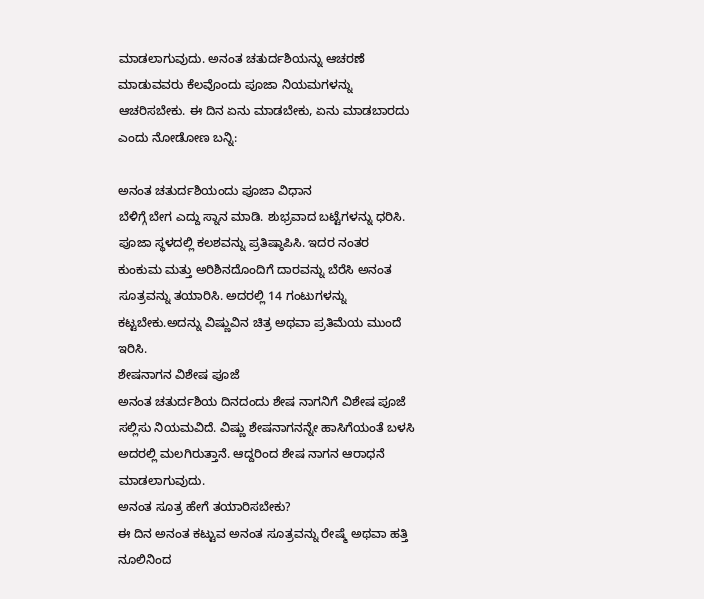ಮಾಡಲಾಗುವುದು. ಅನಂತ ಚತುರ್ದಶಿಯನ್ನು ಆಚರಣೆ ಮಾಡುವವರು ಕೆಲವೊಂದು ಪೂಜಾ ನಿಯಮಗಳನ್ನು ಆಚರಿಸಬೇಕು. ಈ ದಿನ ಏನು ಮಾಡಬೇಕು, ಏನು ಮಾಡಬಾರದು ಎಂದು ನೋಡೋಣ ಬನ್ನಿ:

ಅನಂತ ಚತುರ್ದಶಿಯಂದು ಪೂಜಾ ವಿಧಾನ
ಬೆಳಿಗ್ಗೆ ಬೇಗ ಎದ್ದು ಸ್ನಾನ ಮಾಡಿ. ಶುಭ್ರವಾದ ಬಟ್ಟೆಗಳನ್ನು ಧರಿಸಿ. ಪೂಜಾ ಸ್ಥಳದಲ್ಲಿ ಕಲಶವನ್ನು ಪ್ರತಿಷ್ಠಾಪಿಸಿ. ಇದರ ನಂತರ ಕುಂಕುಮ ಮತ್ತು ಅರಿಶಿನದೊಂದಿಗೆ ದಾರವನ್ನು ಬೆರೆಸಿ ಅನಂತ ಸೂತ್ರವನ್ನು ತಯಾರಿಸಿ. ಅದರಲ್ಲಿ 14 ಗಂಟುಗಳನ್ನು ಕಟ್ಟಬೇಕು.ಅದನ್ನು ವಿಷ್ಣುವಿನ ಚಿತ್ರ ಅಥವಾ ಪ್ರತಿಮೆಯ ಮುಂದೆ ಇರಿಸಿ.
ಶೇಷನಾಗನ ವಿಶೇಷ ಪೂಜೆ
ಅನಂತ ಚತುರ್ದಶಿಯ ದಿನದಂದು ಶೇಷ ನಾಗನಿಗೆ ವಿಶೇಷ ಪೂಜೆ ಸಲ್ಲಿಸು ನಿಯಮವಿದೆ. ವಿಷ್ಣು ಶೇಷನಾಗನನ್ನೇ ಹಾಸಿಗೆಯಂತೆ ಬಳಸಿ ಅದರಲ್ಲಿ ಮಲಗಿರುತ್ತಾನೆ. ಆದ್ದರಿಂದ ಶೇಷ ನಾಗನ ಆರಾಧನೆ ಮಾಡಲಾಗುವುದು.
ಅನಂತ ಸೂತ್ರ ಹೇಗೆ ತಯಾರಿಸಬೇಕು?
ಈ ದಿನ ಅನಂತ ಕಟ್ಟುವ ಅನಂತ ಸೂತ್ರವನ್ನು ರೇಷ್ಮೆ ಅಥವಾ ಹತ್ತಿ ನೂಲಿನಿಂದ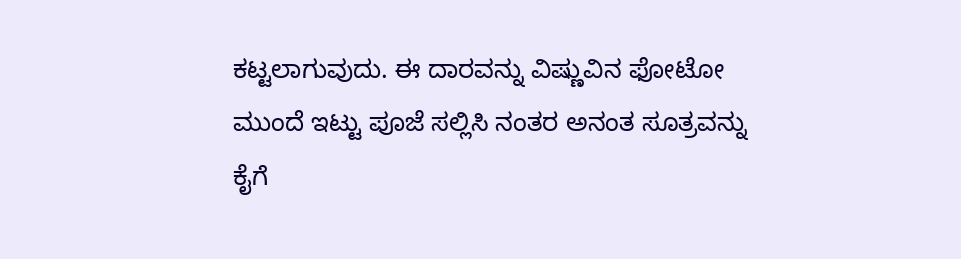ಕಟ್ಟಲಾಗುವುದು. ಈ ದಾರವನ್ನು ವಿಷ್ಣುವಿನ ಫೋಟೋ ಮುಂದೆ ಇಟ್ಟು ಪೂಜೆ ಸಲ್ಲಿಸಿ ನಂತರ ಅನಂತ ಸೂತ್ರವನ್ನು ಕೈಗೆ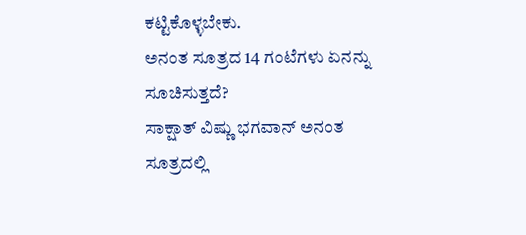ಕಟ್ಟಿಕೊಳ್ಳಬೇಕು.
ಅನಂತ ಸೂತ್ರದ 14 ಗಂಟೆಗಳು ಏನನ್ನು ಸೂಚಿಸುತ್ತದೆ?
ಸಾಕ್ಷಾತ್ ವಿಷ್ಣು ಭಗವಾನ್ ಅನಂತ ಸೂತ್ರದಲ್ಲಿ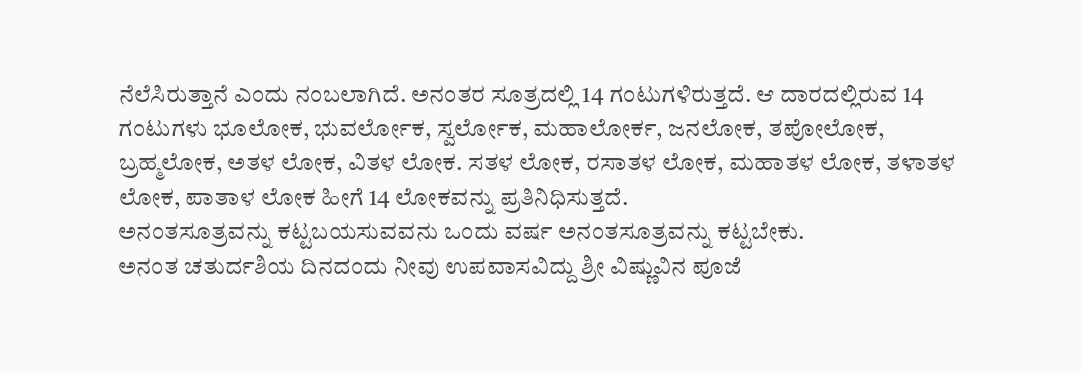ನೆಲೆಸಿರುತ್ತಾನೆ ಎಂದು ನಂಬಲಾಗಿದೆ. ಅನಂತರ ಸೂತ್ರದಲ್ಲಿ 14 ಗಂಟುಗಳಿರುತ್ತದೆ. ಆ ದಾರದಲ್ಲಿರುವ 14 ಗಂಟುಗಳು ಭೂಲೋಕ, ಭುವರ್ಲೋಕ, ಸ್ವರ್ಲೋಕ, ಮಹಾಲೋರ್ಕ, ಜನಲೋಕ, ತಪೋಲೋಕ, ಬ್ರಹ್ಮಲೋಕ, ಅತಳ ಲೋಕ, ವಿತಳ ಲೋಕ. ಸತಳ ಲೋಕ, ರಸಾತಳ ಲೋಕ, ಮಹಾತಳ ಲೋಕ, ತಳಾತಳ ಲೋಕ, ಪಾತಾಳ ಲೋಕ ಹೀಗೆ 14 ಲೋಕವನ್ನು ಪ್ರತಿನಿಧಿಸುತ್ತದೆ.
ಅನಂತಸೂತ್ರವನ್ನು ಕಟ್ಟಬಯಸುವವನು ಒಂದು ವರ್ಷ ಅನಂತಸೂತ್ರವನ್ನು ಕಟ್ಟಬೇಕು.
ಅನಂತ ಚತುರ್ದಶಿಯ ದಿನದಂದು ನೀವು ಉಪವಾಸವಿದ್ದು ಶ್ರೀ ವಿಷ್ಣುವಿನ ಪೂಜೆ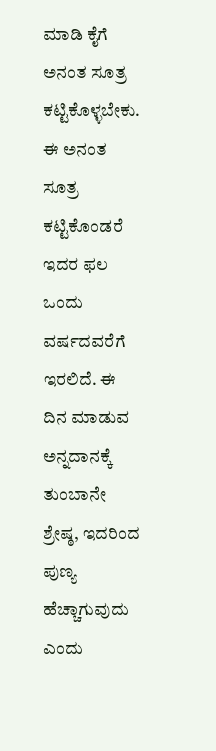ಮಾಡಿ ಕೈಗೆ ಅನಂತ ಸೂತ್ರ ಕಟ್ಟಿಕೊಳ್ಳಬೇಕು. ಈ ಅನಂತ ಸೂತ್ರ ಕಟ್ಟಿಕೊಂಡರೆ ಇದರ ಫಲ ಒಂದು ವರ್ಷದವರೆಗೆ ಇರಲಿದೆ. ಈ ದಿನ ಮಾಡುವ ಅನ್ನದಾನಕ್ಕೆ ತುಂಬಾನೇ ಶ್ರೇಷ್ಠ, ಇದರಿಂದ ಪುಣ್ಯ ಹೆಚ್ಚಾಗುವುದು ಎಂದು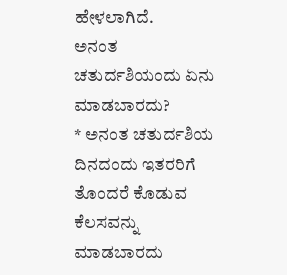ಹೇಳಲಾಗಿದೆ.
ಅನಂತ ಚತುರ್ದಶಿಯಂದು ಏನು ಮಾಡಬಾರದು?
* ಅನಂತ ಚತುರ್ದಶಿಯ ದಿನದಂದು ಇತರರಿಗೆ ತೊಂದರೆ ಕೊಡುವ ಕೆಲಸವನ್ನು ಮಾಡಬಾರದು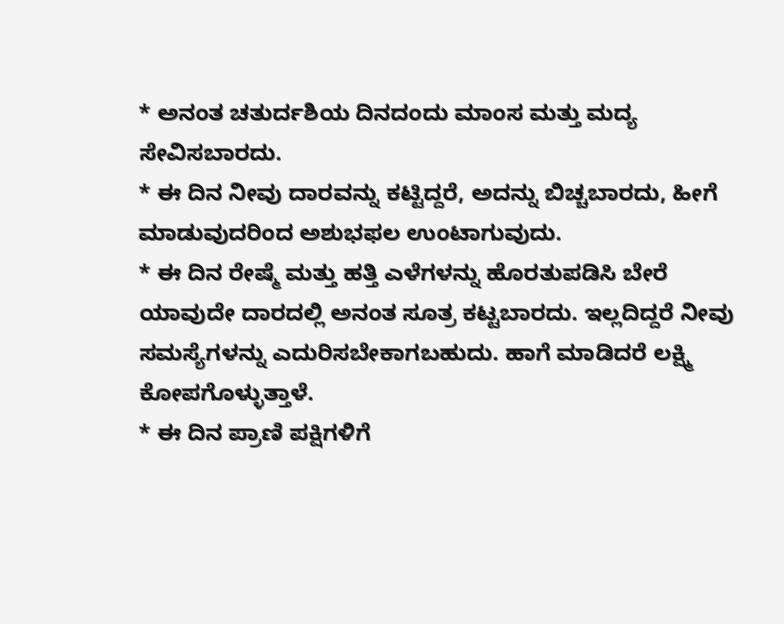* ಅನಂತ ಚತುರ್ದಶಿಯ ದಿನದಂದು ಮಾಂಸ ಮತ್ತು ಮದ್ಯ ಸೇವಿಸಬಾರದು.
* ಈ ದಿನ ನೀವು ದಾರವನ್ನು ಕಟ್ಟಿದ್ದರೆ, ಅದನ್ನು ಬಿಚ್ಚಬಾರದು, ಹೀಗೆ ಮಾಡುವುದರಿಂದ ಅಶುಭಫಲ ಉಂಟಾಗುವುದು.
* ಈ ದಿನ ರೇಷ್ಮೆ ಮತ್ತು ಹತ್ತಿ ಎಳೆಗಳನ್ನು ಹೊರತುಪಡಿಸಿ ಬೇರೆ ಯಾವುದೇ ದಾರದಲ್ಲಿ ಅನಂತ ಸೂತ್ರ ಕಟ್ಟಬಾರದು. ಇಲ್ಲದಿದ್ದರೆ ನೀವು ಸಮಸ್ಯೆಗಳನ್ನು ಎದುರಿಸಬೇಕಾಗಬಹುದು. ಹಾಗೆ ಮಾಡಿದರೆ ಲಕ್ಷ್ಮಿ ಕೋಪಗೊಳ್ಳುತ್ತಾಳೆ.
* ಈ ದಿನ ಪ್ರಾಣಿ ಪಕ್ಷಿಗಳಿಗೆ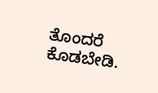ತೊಂದರೆ ಕೊಡಬೇಡಿ.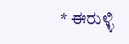* ಈರುಳ್ಳಿ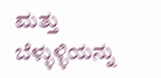ಮತ್ತು ಬೆಳ್ಳುಳ್ಳಿಯನ್ನು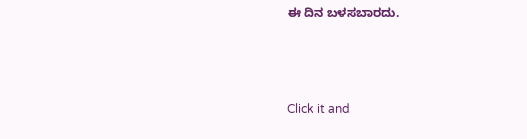ಈ ದಿನ ಬಳಸಬಾರದು.



Click it and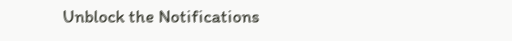Unblock the Notifications